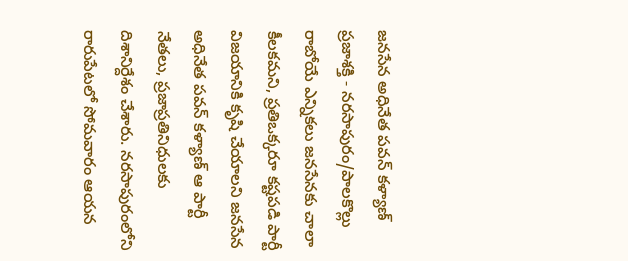జనసేన అధినేత పవన్ కళ్యాణ్
ప్రజాశక్తి - నరసాపురం/పాలకొల్లు
రాబోయే ఎన్నికలు జనసేనకు చాలా కీలకమని, ప్రతిఒక్కరూ కష్టపడి పార్టీ విజయానికి కృషి చేయాలని జనసేన అధినేత పవన్ కళ్యాణ్ ఆ పార్టీ నేతలు, ప్రజాప్రతినిధులకు దిశానిర్దేశం చేశారు. నరసాపురంలోని రారుపేటలో సోమవారం ఆయన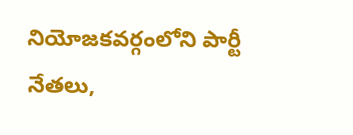నియోజకవర్గంలోని పార్టీ నేతలు,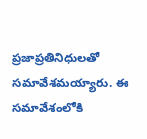ప్రజాప్రతినిధులతో సమావేశమయ్యారు. ఈ సమావేశంలోకి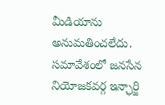మీడియాను అనుమతించలేదు. సమావేశంలో జనసేన నియోజకవర్గ ఇన్ఛార్జి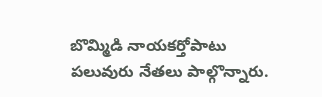బొమ్మిడి నాయకర్తోపాటు పలువురు నేతలు పాల్గొన్నారు.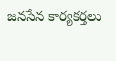జనసేన కార్యకర్తలు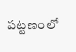పట్టణంలో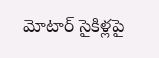మోటార్ సైకిళ్లపై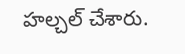హల్చల్ చేశారు.